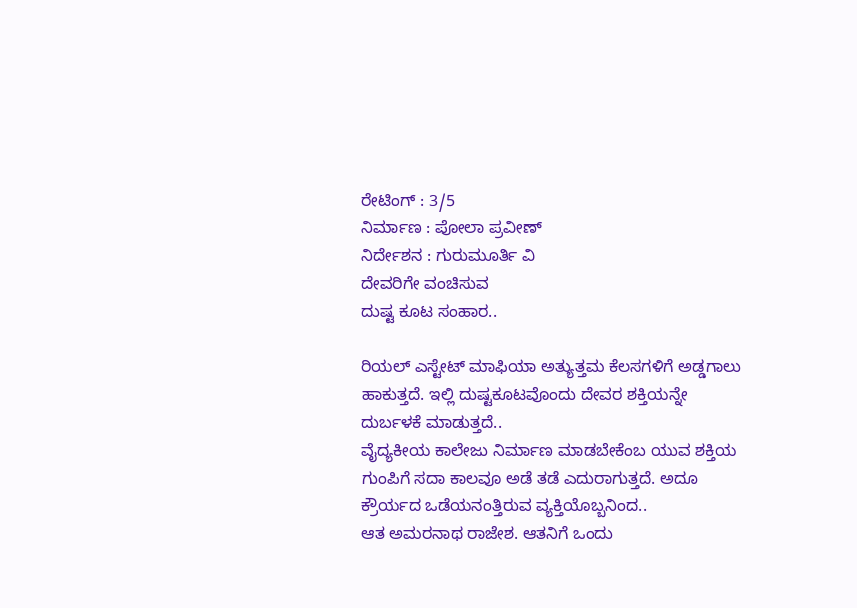ರೇಟಿಂಗ್ : 3/5
ನಿರ್ಮಾಣ : ಪೋಲಾ ಪ್ರವೀಣ್
ನಿರ್ದೇಶನ : ಗುರುಮೂರ್ತಿ ವಿ
ದೇವರಿಗೇ ವಂಚಿಸುವ
ದುಷ್ಟ ಕೂಟ ಸಂಹಾರ..

ರಿಯಲ್ ಎಸ್ಟೇಟ್ ಮಾಫಿಯಾ ಅತ್ಯುತ್ತಮ ಕೆಲಸಗಳಿಗೆ ಅಡ್ಡಗಾಲು ಹಾಕುತ್ತದೆ. ಇಲ್ಲಿ ದುಷ್ಟಕೂಟವೊಂದು ದೇವರ ಶಕ್ತಿಯನ್ನೇ ದುರ್ಬಳಕೆ ಮಾಡುತ್ತದೆ..
ವೈದ್ಯಕೀಯ ಕಾಲೇಜು ನಿರ್ಮಾಣ ಮಾಡಬೇಕೆಂಬ ಯುವ ಶಕ್ತಿಯ ಗುಂಪಿಗೆ ಸದಾ ಕಾಲವೂ ಅಡೆ ತಡೆ ಎದುರಾಗುತ್ತದೆ. ಅದೂ ಕ್ರೌರ್ಯದ ಒಡೆಯನಂತ್ತಿರುವ ವ್ಯಕ್ತಿಯೊಬ್ಬನಿಂದ..
ಆತ ಅಮರನಾಥ ರಾಜೇಶ. ಆತನಿಗೆ ಒಂದು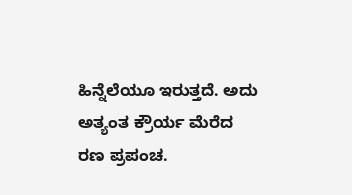ಹಿನ್ನೆಲೆಯೂ ಇರುತ್ತದೆ. ಅದು ಅತ್ಯಂತ ಕ್ರೌರ್ಯ ಮೆರೆದ ರಣ ಪ್ರಪಂಚ.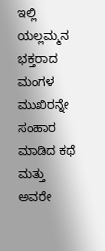ಇಲ್ಲಿ ಯಲ್ಲಮ್ಮನ ಭಕ್ತರಾದ ಮಂಗಳ ಮುಖಿರನ್ನೇ ಸಂಹಾರ ಮಾಡಿದ ಕಥೆ ಮತ್ತು ಅವರೇ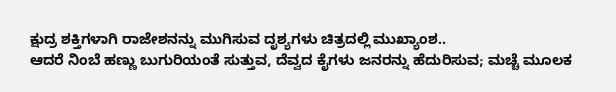ಕ್ಷುದ್ರ ಶಕ್ತಿಗಳಾಗಿ ರಾಜೇಶನನ್ನು ಮುಗಿಸುವ ದೃಶ್ಯಗಳು ಚಿತ್ರದಲ್ಲಿ ಮುಖ್ಯಾಂಶ..
ಆದರೆ ನಿಂಬೆ ಹಣ್ಣು ಬುಗುರಿಯಂತೆ ಸುತ್ತುವ, ದೆವ್ವದ ಕೈಗಳು ಜನರನ್ನು ಹೆದುರಿಸುವ; ಮಚ್ಚೆ ಮೂಲಕ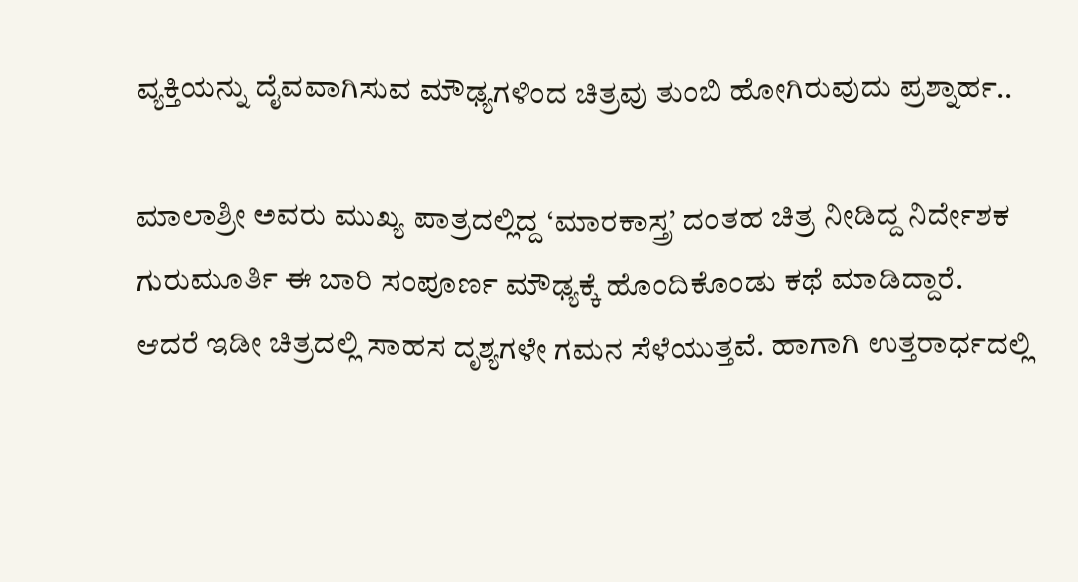ವ್ಯಕ್ತಿಯನ್ನು ದೈವವಾಗಿಸುವ ಮೌಢ್ಯಗಳಿಂದ ಚಿತ್ರವು ತುಂಬಿ ಹೋಗಿರುವುದು ಪ್ರಶ್ನಾರ್ಹ..

ಮಾಲಾಶ್ರೀ ಅವರು ಮುಖ್ಯ ಪಾತ್ರದಲ್ಲಿದ್ದ ‘ಮಾರಕಾಸ್ತ್ರ’ ದಂತಹ ಚಿತ್ರ ನೀಡಿದ್ದ ನಿರ್ದೇಶಕ ಗುರುಮೂರ್ತಿ ಈ ಬಾರಿ ಸಂಪೂರ್ಣ ಮೌಢ್ಯಕ್ಕೆ ಹೊಂದಿಕೊಂಡು ಕಥೆ ಮಾಡಿದ್ದಾರೆ.
ಆದರೆ ಇಡೀ ಚಿತ್ರದಲ್ಲಿ ಸಾಹಸ ದೃಶ್ಯಗಳೇ ಗಮನ ಸೆಳೆಯುತ್ತವೆ. ಹಾಗಾಗಿ ಉತ್ತರಾರ್ಧದಲ್ಲಿ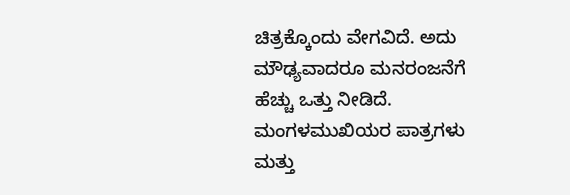ಚಿತ್ರಕ್ಕೊಂದು ವೇಗವಿದೆ. ಅದು ಮೌಢ್ಯವಾದರೂ ಮನರಂಜನೆಗೆ ಹೆಚ್ಚು ಒತ್ತು ನೀಡಿದೆ.
ಮಂಗಳಮುಖಿಯರ ಪಾತ್ರಗಳು ಮತ್ತು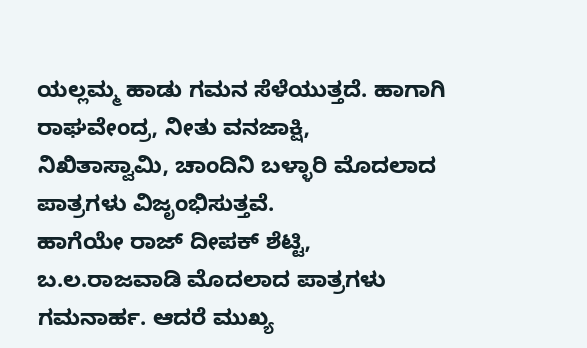ಯಲ್ಲಮ್ಮ ಹಾಡು ಗಮನ ಸೆಳೆಯುತ್ತದೆ. ಹಾಗಾಗಿ ರಾಘವೇಂದ್ರ, ನೀತು ವನಜಾಕ್ಷಿ, ನಿಖಿತಾಸ್ವಾಮಿ, ಚಾಂದಿನಿ ಬಳ್ಳಾರಿ ಮೊದಲಾದ ಪಾತ್ರಗಳು ವಿಜೃಂಭಿಸುತ್ತವೆ.
ಹಾಗೆಯೇ ರಾಜ್ ದೀಪಕ್ ಶೆಟ್ಟಿ, ಬ.ಲ.ರಾಜವಾಡಿ ಮೊದಲಾದ ಪಾತ್ರಗಳು ಗಮನಾರ್ಹ. ಆದರೆ ಮುಖ್ಯ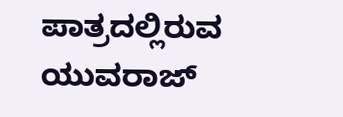ಪಾತ್ರದಲ್ಲಿರುವ ಯುವರಾಜ್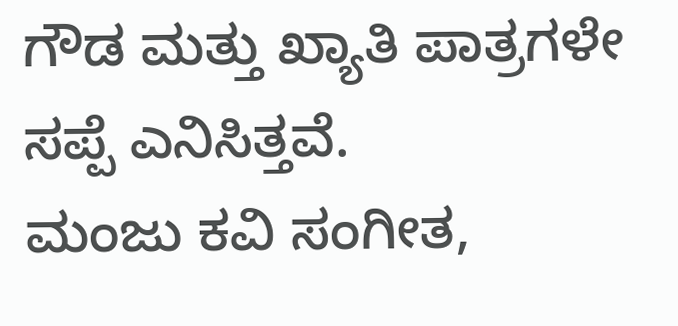ಗೌಡ ಮತ್ತು ಖ್ಯಾತಿ ಪಾತ್ರಗಳೇ ಸಪ್ಪೆ ಎನಿಸಿತ್ತವೆ.
ಮಂಜು ಕವಿ ಸಂಗೀತ,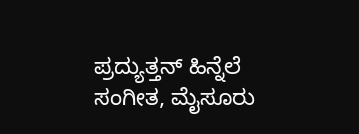ಪ್ರದ್ಯುತ್ತನ್ ಹಿನ್ನೆಲೆ ಸಂಗೀತ, ಮೈಸೂರು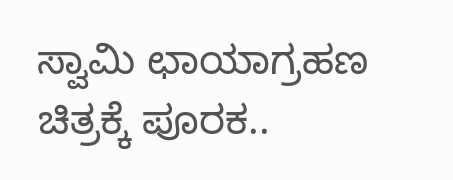ಸ್ವಾಮಿ ಛಾಯಾಗ್ರಹಣ ಚಿತ್ರಕ್ಕೆ ಪೂರಕ..